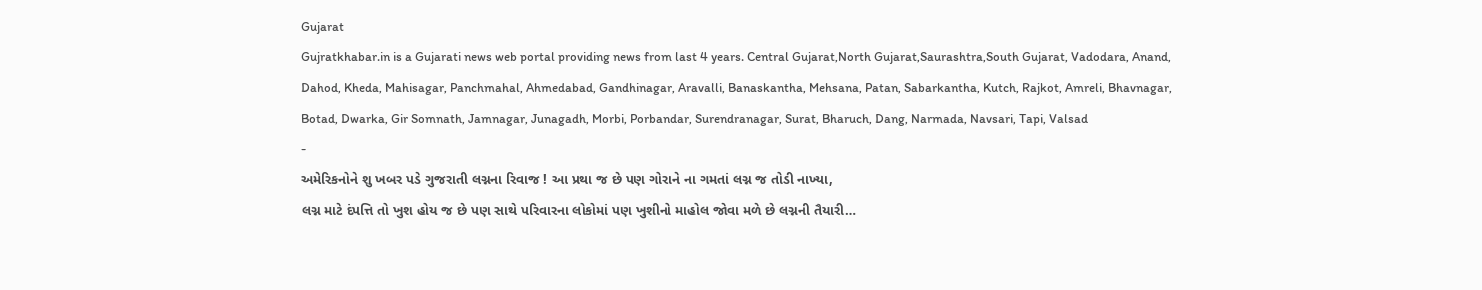Gujarat
Gujratkhabar.in is a Gujarati news web portal providing news from last 4 years. Central Gujarat,North Gujarat,Saurashtra,South Gujarat, Vadodara, Anand, Dahod, Kheda, Mahisagar, Panchmahal, Ahmedabad, Gandhinagar, Aravalli, Banaskantha, Mehsana, Patan, Sabarkantha, Kutch, Rajkot, Amreli, Bhavnagar, Botad, Dwarka, Gir Somnath, Jamnagar, Junagadh, Morbi, Porbandar, Surendranagar, Surat, Bharuch, Dang, Narmada, Navsari, Tapi, Valsad
-
અમેરિકનોને શુ ખબર પડે ગુજરાતી લગ્નના રિવાજ ! આ પ્રથા જ છે પણ ગોરાને ના ગમતાં લગ્ન જ તોડી નાખ્યા,
લગ્ન માટે દંપત્તિ તો ખુશ હોય જ છે પણ સાથે પરિવારના લોકોમાં પણ ખુશીનો માહોલ જોવા મળે છે લગ્નની તૈયારી…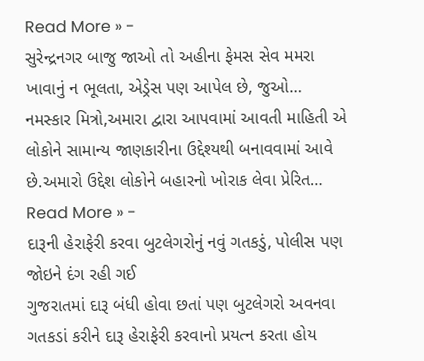Read More » -
સુરેન્દ્રનગર બાજુ જાઓ તો અહીના ફેમસ સેવ મમરા ખાવાનું ન ભૂલતા, એડ્રેસ પણ આપેલ છે, જુઓ…
નમસ્કાર મિત્રો,અમારા દ્વારા આપવામાં આવતી માહિતી એ લોકોને સામાન્ય જાણકારીના ઉદ્દેશ્યથી બનાવવામાં આવે છે.અમારો ઉદ્દેશ લોકોને બહારનો ખોરાક લેવા પ્રેરિત…
Read More » -
દારૂની હેરાફેરી કરવા બુટલેગરોનું નવું ગતકડું, પોલીસ પણ જોઇને દંગ રહી ગઈ
ગુજરાતમાં દારૂ બંધી હોવા છતાં પણ બુટલેગરો અવનવા ગતકડાં કરીને દારૂ હેરાફેરી કરવાનો પ્રયત્ન કરતા હોય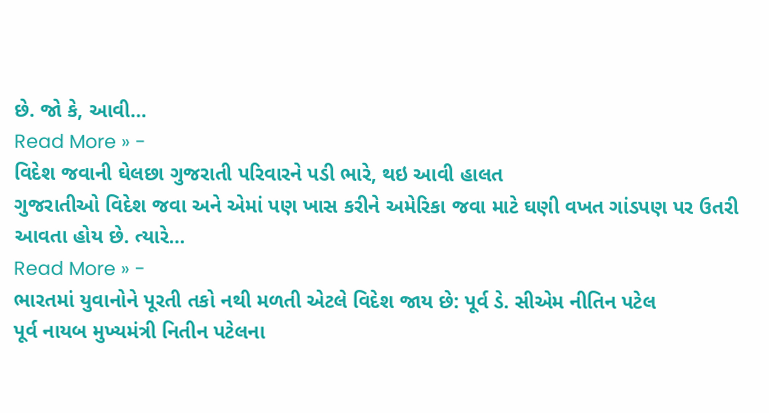છે. જો કે, આવી…
Read More » -
વિદેશ જવાની ઘેલછા ગુજરાતી પરિવારને પડી ભારે, થઇ આવી હાલત
ગુજરાતીઓ વિદેશ જવા અને એમાં પણ ખાસ કરીને અમેરિકા જવા માટે ઘણી વખત ગાંડપણ પર ઉતરી આવતા હોય છે. ત્યારે…
Read More » -
ભારતમાં યુવાનોને પૂરતી તકો નથી મળતી એટલે વિદેશ જાય છે: પૂર્વ ડે. સીએમ નીતિન પટેલ
પૂર્વ નાયબ મુખ્યમંત્રી નિતીન પટેલના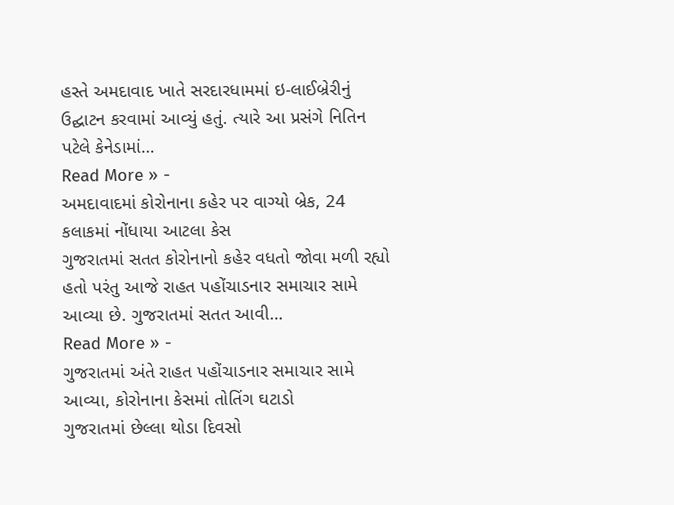હસ્તે અમદાવાદ ખાતે સરદારધામમાં ઇ-લાઈબ્રેરીનું ઉદ્ઘાટન કરવામાં આવ્યું હતું. ત્યારે આ પ્રસંગે નિતિન પટેલે કેનેડામાં…
Read More » -
અમદાવાદમાં કોરોનાના કહેર પર વાગ્યો બ્રેક, 24 કલાકમાં નોંધાયા આટલા કેસ
ગુજરાતમાં સતત કોરોનાનો કહેર વધતો જોવા મળી રહ્યો હતો પરંતુ આજે રાહત પહોંચાડનાર સમાચાર સામે આવ્યા છે. ગુજરાતમાં સતત આવી…
Read More » -
ગુજરાતમાં અંતે રાહત પહોંચાડનાર સમાચાર સામે આવ્યા, કોરોનાના કેસમાં તોતિંગ ઘટાડો
ગુજરાતમાં છેલ્લા થોડા દિવસો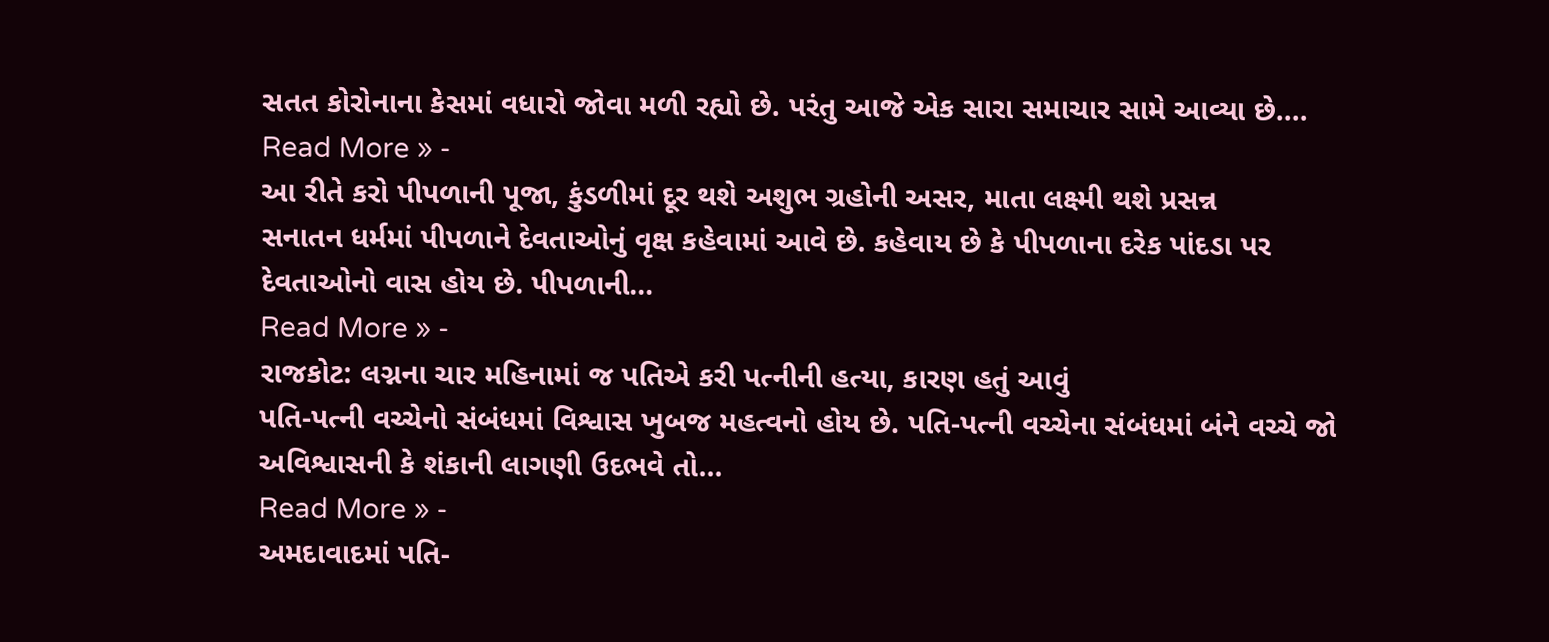સતત કોરોનાના કેસમાં વધારો જોવા મળી રહ્યો છે. પરંતુ આજે એક સારા સમાચાર સામે આવ્યા છે.…
Read More » -
આ રીતે કરો પીપળાની પૂજા, કુંડળીમાં દૂર થશે અશુભ ગ્રહોની અસર, માતા લક્ષ્મી થશે પ્રસન્ન
સનાતન ધર્મમાં પીપળાને દેવતાઓનું વૃક્ષ કહેવામાં આવે છે. કહેવાય છે કે પીપળાના દરેક પાંદડા પર દેવતાઓનો વાસ હોય છે. પીપળાની…
Read More » -
રાજકોટ: લગ્નના ચાર મહિનામાં જ પતિએ કરી પત્નીની હત્યા, કારણ હતું આવું
પતિ-પત્ની વચ્ચેનો સંબંધમાં વિશ્વાસ ખુબજ મહત્વનો હોય છે. પતિ-પત્ની વચ્ચેના સંબંધમાં બંને વચ્ચે જો અવિશ્વાસની કે શંકાની લાગણી ઉદભવે તો…
Read More » -
અમદાવાદમાં પતિ-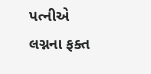પત્નીએ લગ્નના ફક્ત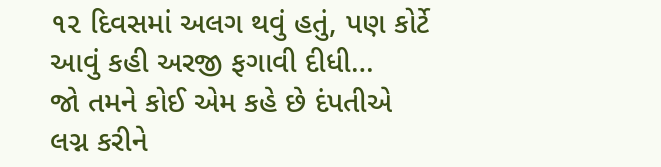૧૨ દિવસમાં અલગ થવું હતું, પણ કોર્ટે આવું કહી અરજી ફગાવી દીધી…
જો તમને કોઈ એમ કહે છે દંપતીએ લગ્ન કરીને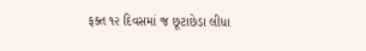ફક્ત ૧૨ દિવસમાં જ છૂટાછેડા લીધા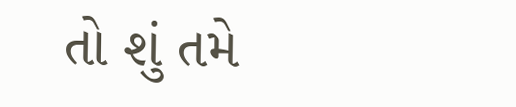તો શું તમે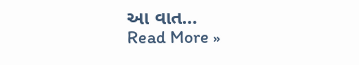આ વાત…
Read More »